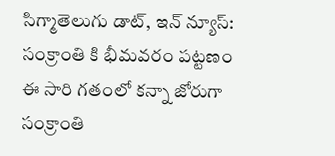సిగ్మాతెలుగు డాట్, ఇన్ న్యూస్: సంక్రాంతి కి భీమవరం పట్టణం ఈ సారి గతంలో కన్నా జోరుగా సంక్రాంతి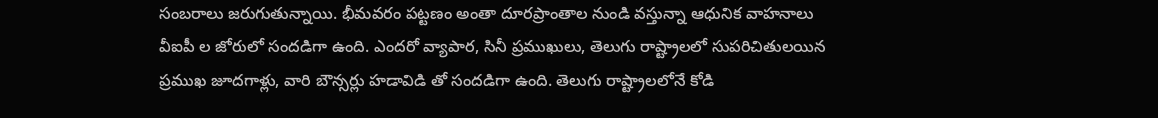సంబరాలు జరుగుతున్నాయి. భీమవరం పట్టణం అంతా దూరప్రాంతాల నుండి వస్తున్నా ఆధునిక వాహనాలు వీఐపీ ల జోరులో సందడిగా ఉంది. ఎందరో వ్యాపార, సినీ ప్రముఖులు, తెలుగు రాష్ట్రాలలో సుపరిచితులయిన ప్రముఖ జూదగాళ్లు, వారి బౌన్సర్లు హడావిడి తో సందడిగా ఉంది. తెలుగు రాష్ట్రాలలోనే కోడి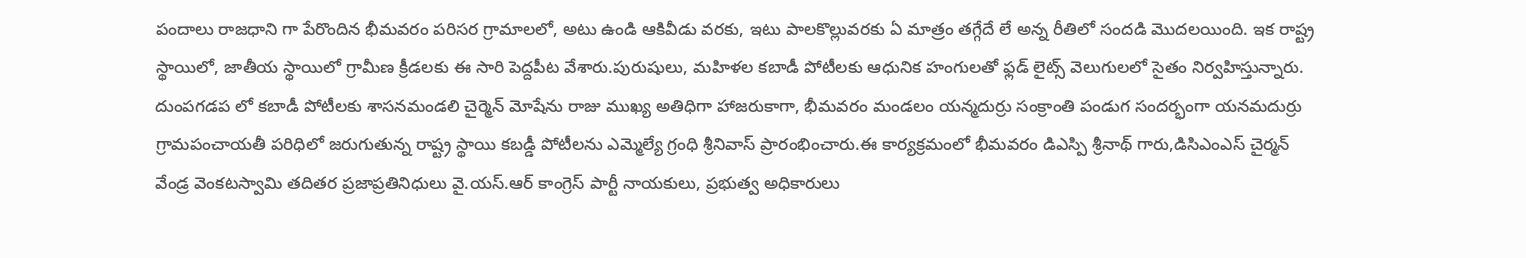పందాలు రాజధాని గా పేరొందిన భీమవరం పరిసర గ్రామాలలో, అటు ఉండి ఆకివీడు వరకు, ఇటు పాలకొల్లువరకు ఏ మాత్రం తగ్గేదే లే అన్న రీతిలో సందడి మొదలయింది. ఇక రాష్ట్ర స్థాయిలో, జాతీయ స్థాయిలో గ్రామీణ క్రీడలకు ఈ సారి పెద్దపీట వేశారు.పురుషులు, మహిళల కబాడీ పోటీలకు ఆధునిక హంగులతో ఫ్లడ్ లైట్స్ వెలుగులలో సైతం నిర్వహిస్తున్నారు. దుంపగడప లో కబాడీ పోటీలకు శాసనమండలి చైర్మెన్ మోషేను రాజు ముఖ్య అతిధిగా హాజరుకాగా, భీమవరం మండలం యన్మదుర్రు సంక్రాంతి పండుగ సందర్భంగా యనమదుర్రు గ్రామపంచాయతీ పరిధిలో జరుగుతున్న రాష్ట్ర స్థాయి కబడ్డీ పోటీలను ఎమ్మెల్యే గ్రంధి శ్రీనివాస్ ప్రారంభించారు.ఈ కార్యక్రమంలో భీమవరం డిఎస్పి శ్రీనాథ్ గారు,డిసిఎంఎస్ చైర్మన్ వేండ్ర వెంకటస్వామి తదితర ప్రజాప్రతినిధులు వై.యస్.ఆర్ కాంగ్రెస్ పార్టీ నాయకులు, ప్రభుత్వ అధికారులు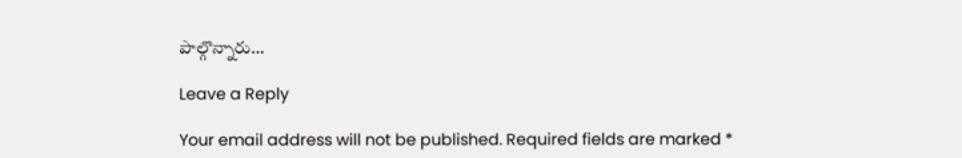పాల్గొన్నారు…

Leave a Reply

Your email address will not be published. Required fields are marked *